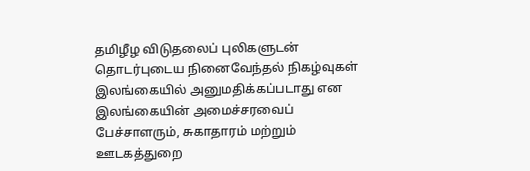தமிழீழ விடுதலைப் புலிகளுடன் தொடர்புடைய நினைவேந்தல் நிகழ்வுகள் இலங்கையில் அனுமதிக்கப்படாது என இலங்கையின் அமைச்சரவைப் பேச்சாளரும், சுகாதாரம் மற்றும் ஊடகத்துறை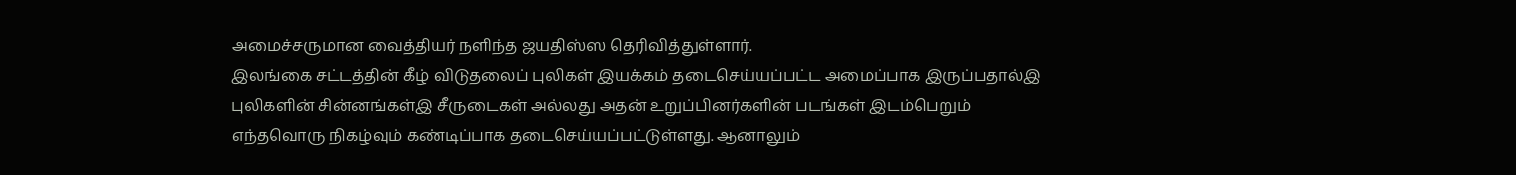அமைச்சருமான வைத்தியர் நளிந்த ஜயதிஸ்ஸ தெரிவித்துள்ளார்.
இலங்கை சட்டத்தின் கீழ் விடுதலைப் புலிகள் இயக்கம் தடைசெய்யப்பட்ட அமைப்பாக இருப்பதால்இ புலிகளின் சின்னங்கள்இ சீருடைகள் அல்லது அதன் உறுப்பினர்களின் படங்கள் இடம்பெறும் எந்தவொரு நிகழ்வும் கண்டிப்பாக தடைசெய்யப்பட்டுள்ளது. ஆனாலும்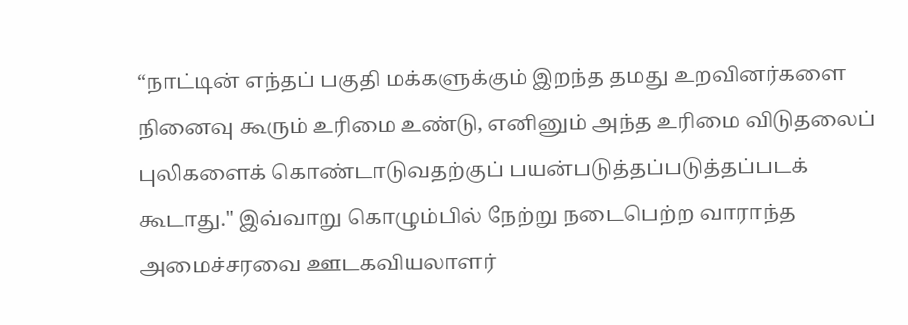“நாட்டின் எந்தப் பகுதி மக்களுக்கும் இறந்த தமது உறவினர்களை நினைவு கூரும் உரிமை உண்டு, எனினும் அந்த உரிமை விடுதலைப் புலிகளைக் கொண்டாடுவதற்குப் பயன்படுத்தப்படுத்தப்படக் கூடாது." இவ்வாறு கொழும்பில் நேற்று நடைபெற்ற வாராந்த அமைச்சரவை ஊடகவியலாளர்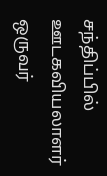சந்திப்பில் ஊடகவியலாளர் ஒருவர்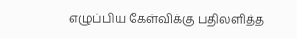எழுப்பிய கேள்விக்கு பதிலளித்த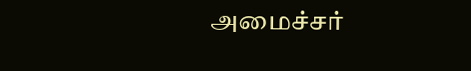அமைச்சர்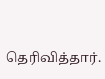தெரிவித்தார்.